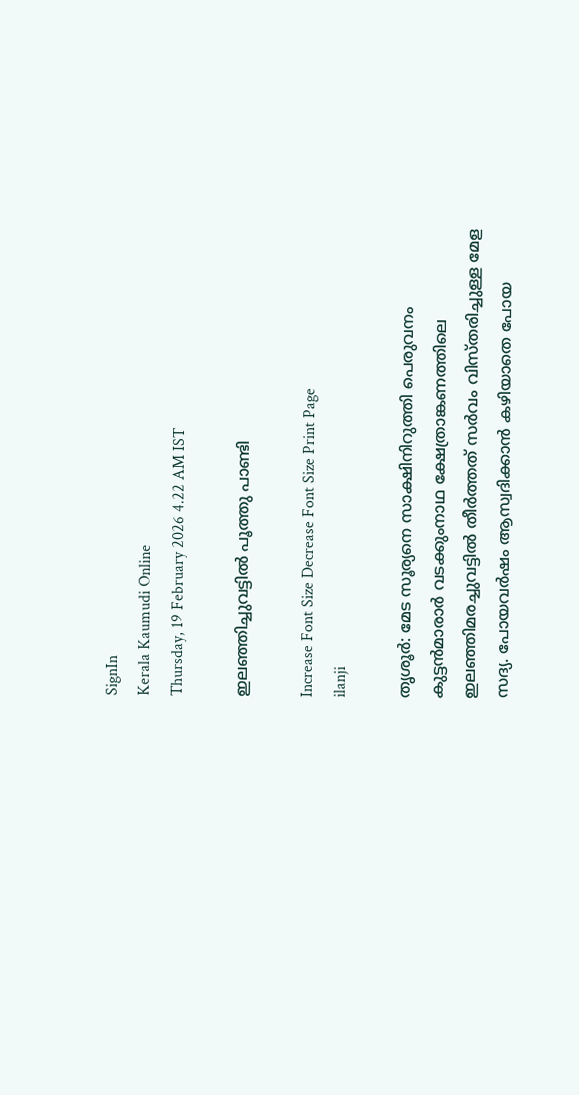SignIn
Kerala Kaumudi Online
Thursday, 19 February 2026 4.22 AM IST

ഇലഞ്ഞിച്ചുവട്ടിൽ പൂത്തു പാണ്ടി

Increase Font Size Decrease Font Size Print Page
ilanji

തൃശൂർ: മേട സൂര്യനെ സാക്ഷിനിറുത്തി പെരുവനം കുട്ടൻമാരാർ വടക്കുംനാഥ ക്ഷേത്രാങ്കണത്തിലെ ഇലഞ്ഞിമരച്ചുവട്ടിൽ തീർത്തത് സർവം വിസ്തരിച്ചുള്ള മേള സദ്യ. പോയവർഷം ആസ്വദിക്കാൻ കഴിയാതെ പോയ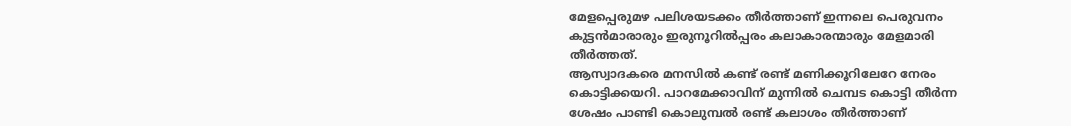മേളപ്പെരുമഴ പലിശയടക്കം തീർത്താണ് ഇന്നലെ പെരുവനം കുട്ടൻമാരാരും ഇരുനൂറിൽപ്പരം കലാകാരന്മാരും മേളമാരി തീർത്തത്.
ആസ്വാദകരെ മനസിൽ കണ്ട് രണ്ട് മണിക്കൂറിലേറേ നേരം കൊട്ടിക്കയറി. പാറമേക്കാവിന് മുന്നിൽ ചെമ്പട കൊട്ടി തീർന്ന ശേഷം പാണ്ടി കൊലുമ്പൽ രണ്ട് കലാശം തീർത്താണ്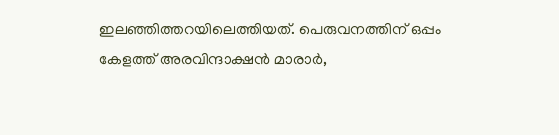ഇലഞ്ഞിത്തറയിലെത്തിയത്. പെരുവനത്തിന് ഒപ്പം കേളത്ത് അരവിന്ദാക്ഷൻ മാരാർ,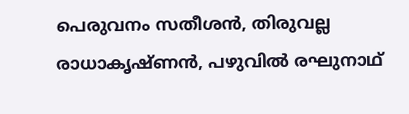പെരുവനം സതീശൻ, തിരുവല്ല രാധാകൃഷ്ണൻ, പഴുവിൽ രഘുനാഥ്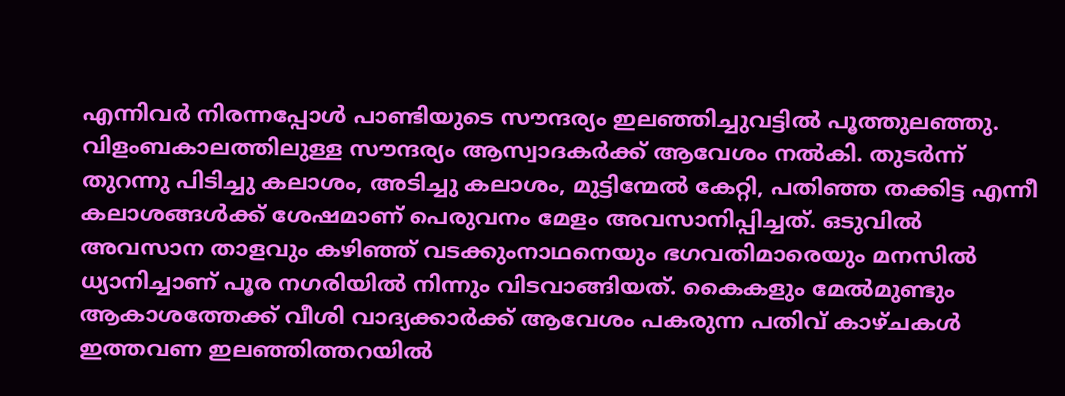എന്നിവർ നിരന്നപ്പോൾ പാണ്ടിയുടെ സൗന്ദര്യം ഇലഞ്ഞിച്ചുവട്ടിൽ പൂത്തുലഞ്ഞു. വിളംബകാലത്തിലുള്ള സൗന്ദര്യം ആസ്വാദകർക്ക് ആവേശം നൽകി. തുടർന്ന് തുറന്നു പിടിച്ചു കലാശം, അടിച്ചു കലാശം, മുട്ടിന്മേൽ കേറ്റി, പതിഞ്ഞ തക്കിട്ട എന്നീ കലാശങ്ങൾക്ക് ശേഷമാണ് പെരുവനം മേളം അവസാനിപ്പിച്ചത്. ഒടുവിൽ അവസാന താളവും കഴിഞ്ഞ് വടക്കുംനാഥനെയും ഭഗവതിമാരെയും മനസിൽ ധ്യാനിച്ചാണ് പൂര നഗരിയിൽ നിന്നും വിടവാങ്ങിയത്. കൈകളും മേൽമുണ്ടും ആകാശത്തേക്ക് വീശി വാദ്യക്കാർക്ക് ആവേശം പകരുന്ന പതിവ് കാഴ്ചകൾ ഇത്തവണ ഇലഞ്ഞിത്തറയിൽ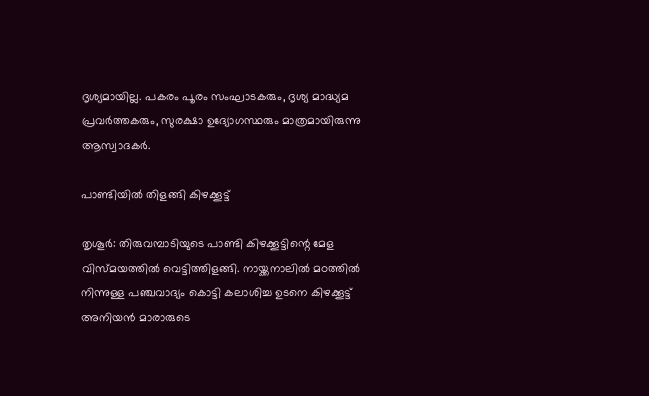ദൃശ്യമായില്ല. പകരം പൂരം സംഘാടകരും, ദൃശ്യ മാദ്ധ്യമ പ്രവർത്തകരും, സുരക്ഷാ ഉദ്യോഗസ്ഥരും മാത്രമായിരുന്നു ആസ്വാദകർ.

പാണ്ടിയിൽ തിളങ്ങി കിഴക്കൂട്ട്

തൃശൂർ: തിരുവമ്പാടിയുടെ പാണ്ടി കിഴക്കൂട്ടിന്റെ മേള വിസ്മയത്തിൽ വെട്ടിത്തിളങ്ങി. നായ്ക്കനാലിൽ മഠത്തിൽ നിന്നുള്ള പഞ്ചവാദ്യം കൊട്ടി കലാശിച്ച ഉടനെ കിഴക്കൂട്ട് അനിയൻ മാരാരുടെ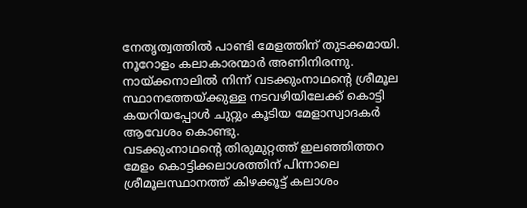നേതൃത്വത്തിൽ പാണ്ടി മേളത്തിന് തുടക്കമായി. നൂറോളം കലാകാരന്മാർ അണിനിരന്നു. നായ്ക്കനാലിൽ നിന്ന് വടക്കുംനാഥന്റെ ശ്രീമൂല സ്ഥാനത്തേയ്ക്കുള്ള നടവഴിയിലേക്ക് കൊട്ടി കയറിയപ്പോൾ ചുറ്റും കൂടിയ മേളാസ്വാദകർ ആവേശം കൊണ്ടു.
വടക്കുംനാഥന്റെ തിരുമുറ്റത്ത് ഇലഞ്ഞിത്തറ മേളം കൊട്ടിക്കലാശത്തിന് പിന്നാലെ ശ്രീമൂലസ്ഥാനത്ത് കിഴക്കൂട്ട് കലാശം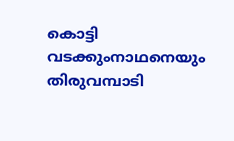കൊട്ടി വടക്കുംനാഥനെയും തിരുവമ്പാടി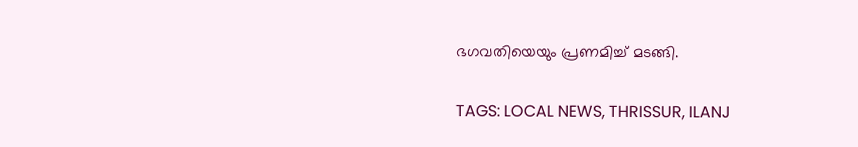ഭഗവതിയെയും പ്രണമിച്ച് മടങ്ങി.

TAGS: LOCAL NEWS, THRISSUR, ILANJ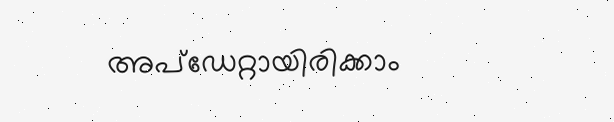അപ്ഡേറ്റായിരിക്കാം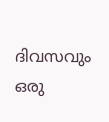ദിവസവും
ഒരു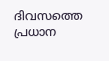ദിവസത്തെ പ്രധാന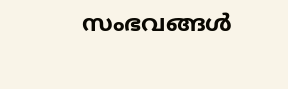സംഭവങ്ങൾ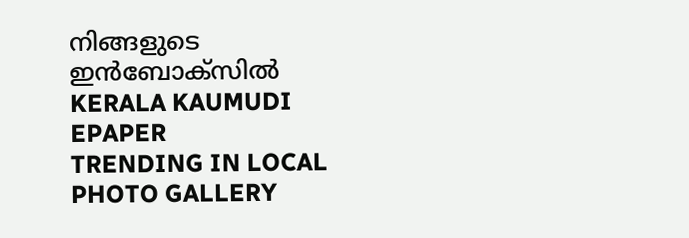നിങ്ങളുടെ ഇൻബോക്സിൽ
KERALA KAUMUDI EPAPER
TRENDING IN LOCAL
PHOTO GALLERY